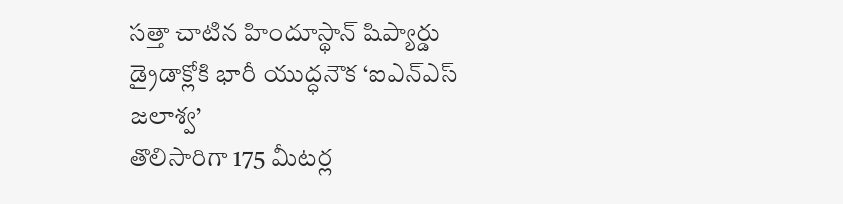సత్తా చాటిన హిందూస్థాన్ షిప్యార్డు
డ్రైడాక్లోకి భారీ యుద్ధనౌక ‘ఐఎన్ఎస్ జలాశ్వ’
తొలిసారిగా 175 మీటర్ల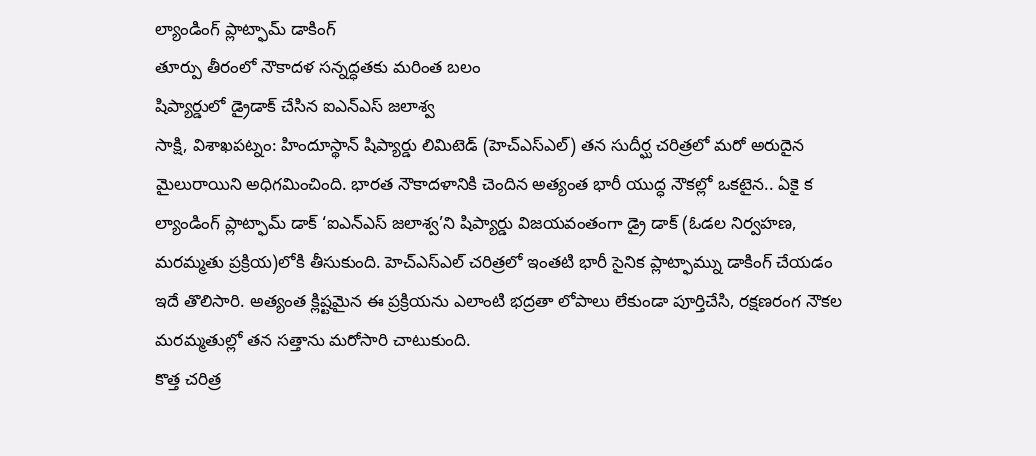ల్యాండింగ్ ప్లాట్ఫామ్ డాకింగ్
తూర్పు తీరంలో నౌకాదళ సన్నద్ధతకు మరింత బలం
షిప్యార్డులో డ్రైడాక్ చేసిన ఐఎన్ఎస్ జలాశ్వ
సాక్షి, విశాఖపట్నం: హిందూస్థాన్ షిప్యార్డు లిమిటెడ్ (హెచ్ఎస్ఎల్) తన సుదీర్ఘ చరిత్రలో మరో అరుదైన మైలురాయిని అధిగమించింది. భారత నౌకాదళానికి చెందిన అత్యంత భారీ యుద్ధ నౌకల్లో ఒకటైన.. ఏకై క ల్యాండింగ్ ప్లాట్ఫామ్ డాక్ ‘ఐఎన్ఎస్ జలాశ్వ’ని షిప్యార్డు విజయవంతంగా డ్రై డాక్ (ఓడల నిర్వహణ, మరమ్మతు ప్రక్రియ)లోకి తీసుకుంది. హెచ్ఎస్ఎల్ చరిత్రలో ఇంతటి భారీ సైనిక ప్లాట్ఫామ్ను డాకింగ్ చేయడం ఇదే తొలిసారి. అత్యంత క్లిష్టమైన ఈ ప్రక్రియను ఎలాంటి భద్రతా లోపాలు లేకుండా పూర్తిచేసి, రక్షణరంగ నౌకల మరమ్మతుల్లో తన సత్తాను మరోసారి చాటుకుంది.
కొత్త చరిత్ర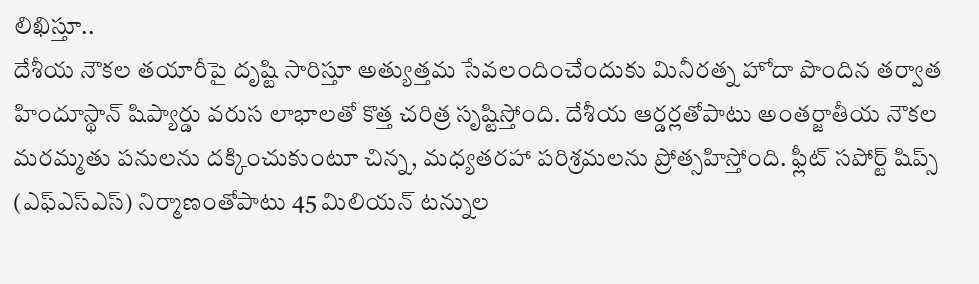లిఖిస్తూ..
దేశీయ నౌకల తయారీపై దృష్టి సారిస్తూ అత్యుత్తమ సేవలందించేందుకు మినీరత్న హోదా పొందిన తర్వాత హిందూస్థాన్ షిప్యార్డు వరుస లాభాలతో కొత్త చరిత్ర సృష్టిస్తోంది. దేశీయ ఆర్డర్లతోపాటు అంతర్జాతీయ నౌకల మరమ్మతు పనులను దక్కించుకుంటూ చిన్న, మధ్యతరహా పరిశ్రమలను ప్రోత్సహిస్తోంది. ఫ్లీట్ సపోర్ట్ షిప్స్ (ఎఫ్ఎస్ఎస్) నిర్మాణంతోపాటు 45 మిలియన్ టన్నుల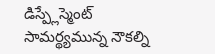డిస్ప్లేస్మెంట్ సామర్థ్యమున్న నౌకల్ని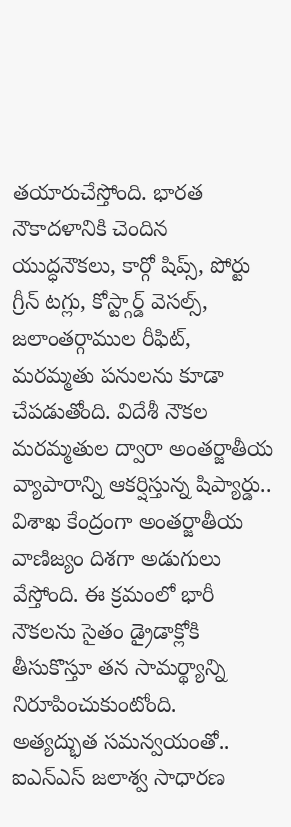తయారుచేస్తోంది. భారత నౌకాదళానికి చెందిన యుద్ధనౌకలు, కార్గో షిప్స్, పోర్టు గ్రీన్ టగ్లు, కోస్ట్గార్డ్ వెసల్స్, జలాంతర్గాముల రీఫిట్, మరమ్మతు పనులను కూడా చేపడుతోంది. విదేశీ నౌకల మరమ్మతుల ద్వారా అంతర్జాతీయ వ్యాపారాన్ని ఆకర్షిస్తున్న షిప్యార్డు.. విశాఖ కేంద్రంగా అంతర్జాతీయ వాణిజ్యం దిశగా అడుగులు వేస్తోంది. ఈ క్రమంలో భారీ నౌకలను సైతం డ్రైడాక్లోకి తీసుకొస్తూ తన సామర్థ్యాన్ని నిరూపించుకుంటోంది.
అత్యద్భుత సమన్వయంతో..
ఐఎన్ఎస్ జలాశ్వ సాధారణ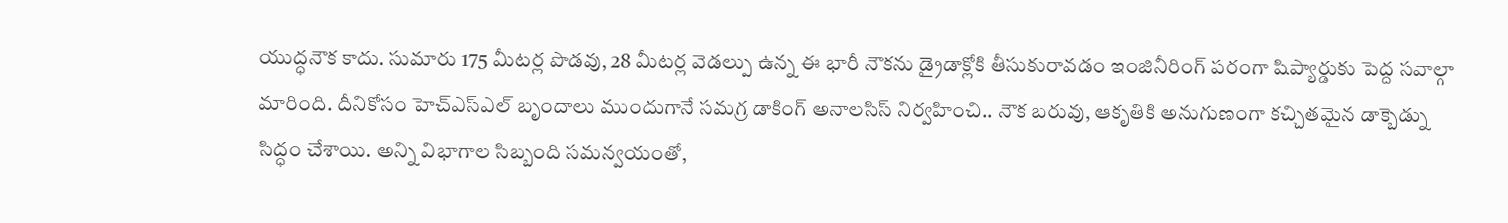యుద్ధనౌక కాదు. సుమారు 175 మీటర్ల పొడవు, 28 మీటర్ల వెడల్పు ఉన్న ఈ భారీ నౌకను డ్రైడాక్లోకి తీసుకురావడం ఇంజినీరింగ్ పరంగా షిప్యార్డుకు పెద్ద సవాల్గా మారింది. దీనికోసం హెచ్ఎస్ఎల్ బృందాలు ముందుగానే సమగ్ర డాకింగ్ అనాలసిస్ నిర్వహించి.. నౌక బరువు, ఆకృతికి అనుగుణంగా కచ్చితమైన డాక్బెడ్ను సిద్ధం చేశాయి. అన్ని విభాగాల సిబ్బంది సమన్వయంతో,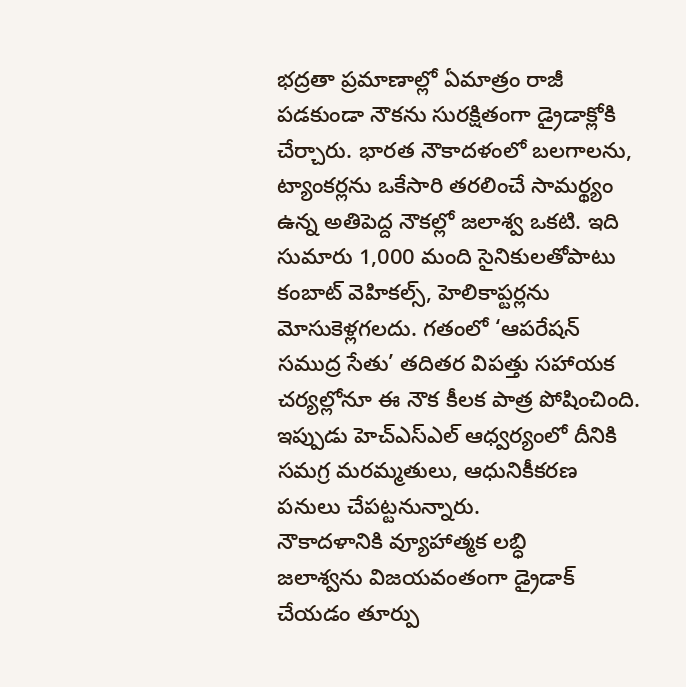భద్రతా ప్రమాణాల్లో ఏమాత్రం రాజీ పడకుండా నౌకను సురక్షితంగా డ్రైడాక్లోకి చేర్చారు. భారత నౌకాదళంలో బలగాలను, ట్యాంకర్లను ఒకేసారి తరలించే సామర్థ్యం ఉన్న అతిపెద్ద నౌకల్లో జలాశ్వ ఒకటి. ఇది సుమారు 1,000 మంది సైనికులతోపాటు కంబాట్ వెహికల్స్, హెలికాప్టర్లను మోసుకెళ్లగలదు. గతంలో ‘ఆపరేషన్ సముద్ర సేతు’ తదితర విపత్తు సహాయక చర్యల్లోనూ ఈ నౌక కీలక పాత్ర పోషించింది. ఇప్పుడు హెచ్ఎస్ఎల్ ఆధ్వర్యంలో దీనికి సమగ్ర మరమ్మతులు, ఆధునికీకరణ పనులు చేపట్టనున్నారు.
నౌకాదళానికి వ్యూహాత్మక లబ్ధి
జలాశ్వను విజయవంతంగా డ్రైడాక్ చేయడం తూర్పు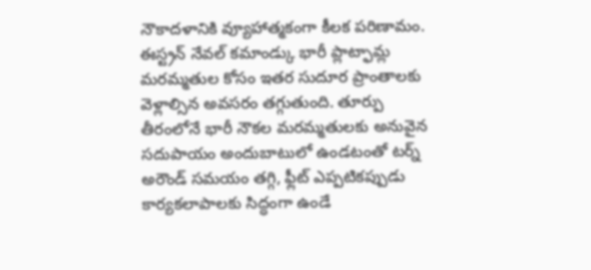నౌకాదళానికి వ్యూహాత్మకంగా కీలక పరిణామం. ఈస్ట్రన్ నేవల్ కమాండ్కు భారీ ప్లాట్ఫామ్ల మరమ్మతుల కోసం ఇతర సుదూర ప్రాంతాలకు వెళ్లాల్సిన అవసరం తగ్గుతుంది. తూర్పు తీరంలోనే భారీ నౌకల మరమ్మతులకు అనువైన సదుపాయం అందుబాటులో ఉండటంతో టర్న్ అరౌండ్ సమయం తగ్గి, ఫ్లీట్ ఎప్పటికప్పుడు కార్యకలాపాలకు సిద్ధంగా ఉండే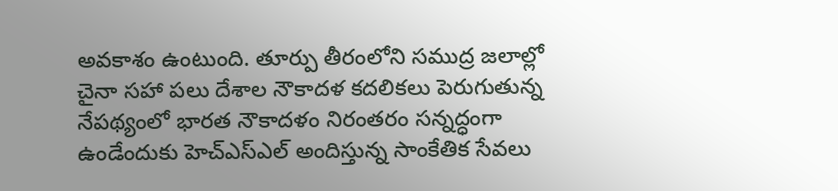అవకాశం ఉంటుంది. తూర్పు తీరంలోని సముద్ర జలాల్లో చైనా సహా పలు దేశాల నౌకాదళ కదలికలు పెరుగుతున్న నేపథ్యంలో భారత నౌకాదళం నిరంతరం సన్నద్ధంగా ఉండేందుకు హెచ్ఎస్ఎల్ అందిస్తున్న సాంకేతిక సేవలు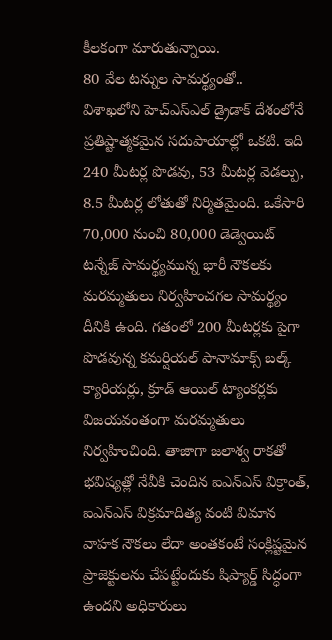కీలకంగా మారుతున్నాయి.
80 వేల టన్నుల సామర్థ్యంతో..
విశాఖలోని హెచ్ఎస్ఎల్ డ్రైడాక్ దేశంలోనే ప్రతిష్టాత్మకమైన సదుపాయాల్లో ఒకటి. ఇది 240 మీటర్ల పొడవు, 53 మీటర్ల వెడల్పు, 8.5 మీటర్ల లోతుతో నిర్మితమైంది. ఒకేసారి 70,000 నుంచి 80,000 డెడ్వెయిట్ టన్నేజ్ సామర్థ్యమున్న భారీ నౌకలకు మరమ్మతులు నిర్వహించగల సామర్థ్యం దీనికి ఉంది. గతంలో 200 మీటర్లకు పైగా పొడవున్న కమర్షియల్ పానామాక్స్ బల్క్ క్యారియర్లు, క్రూడ్ ఆయిల్ ట్యాంకర్లకు విజయవంతంగా మరమ్మతులు నిర్వహించింది. తాజాగా జలాశ్వ రాకతో భవిష్యత్లో నేవీకి చెందిన ఐఎన్ఎస్ విక్రాంత్, ఐఎన్ఎస్ విక్రమాదిత్య వంటి విమాన వాహక నౌకలు లేదా అంతకంటే సంక్లిష్టమైన ప్రాజెక్టులను చేపట్టేందుకు షిప్యార్డ్ సిద్ధంగా ఉందని అధికారులు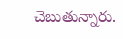చెబుతున్నారు.